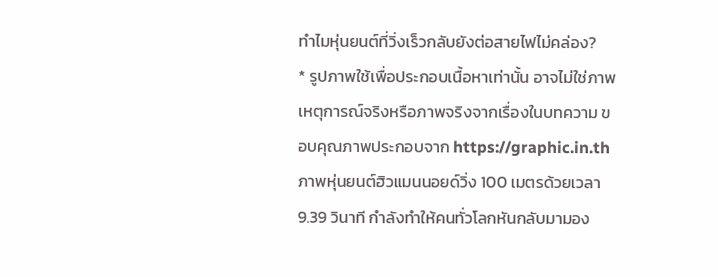ทำไมหุ่นยนต์ที่วิ่งเร็วกลับยังต่อสายไฟไม่คล่อง?
* รูปภาพใช้เพื่อประกอบเนื้อหาเท่านั้น อาจไม่ใช่ภาพเหตุการณ์จริงหรือภาพจริงจากเรื่องในบทความ ขอบคุณภาพประกอบจาก https://graphic.in.th
ภาพหุ่นยนต์ฮิวแมนนอยด์วิ่ง 100 เมตรด้วยเวลา 9.39 วินาที กำลังทำให้คนทั่วโลกหันกลับมามอง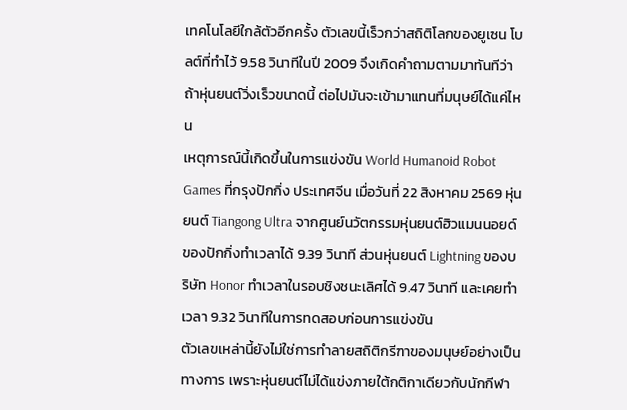เทคโนโลยีใกล้ตัวอีกครั้ง ตัวเลขนี้เร็วกว่าสถิติโลกของยูเซน โบลต์ที่ทำไว้ 9.58 วินาทีในปี 2009 จึงเกิดคำถามตามมาทันทีว่า ถ้าหุ่นยนต์วิ่งเร็วขนาดนี้ ต่อไปมันจะเข้ามาแทนที่มนุษย์ได้แค่ไหน
เหตุการณ์นี้เกิดขึ้นในการแข่งขัน World Humanoid Robot Games ที่กรุงปักกิ่ง ประเทศจีน เมื่อวันที่ 22 สิงหาคม 2569 หุ่นยนต์ Tiangong Ultra จากศูนย์นวัตกรรมหุ่นยนต์ฮิวแมนนอยด์ของปักกิ่งทำเวลาได้ 9.39 วินาที ส่วนหุ่นยนต์ Lightning ของบริษัท Honor ทำเวลาในรอบชิงชนะเลิศได้ 9.47 วินาที และเคยทำเวลา 9.32 วินาทีในการทดสอบก่อนการแข่งขัน
ตัวเลขเหล่านี้ยังไม่ใช่การทำลายสถิติกรีฑาของมนุษย์อย่างเป็นทางการ เพราะหุ่นยนต์ไม่ได้แข่งภายใต้กติกาเดียวกับนักกีฬา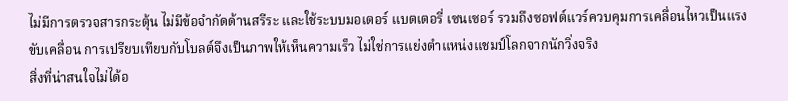ไม่มีการตรวจสารกระตุ้น ไม่มีข้อจำกัดด้านสรีระ และใช้ระบบมอเตอร์ แบตเตอรี่ เซนเซอร์ รวมถึงซอฟต์แวร์ควบคุมการเคลื่อนไหวเป็นแรงขับเคลื่อน การเปรียบเทียบกับโบลต์จึงเป็นภาพให้เห็นความเร็ว ไม่ใช่การแย่งตำแหน่งแชมป์โลกจากนักวิ่งจริง
สิ่งที่น่าสนใจไม่ได้อ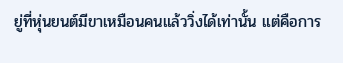ยู่ที่หุ่นยนต์มีขาเหมือนคนแล้ววิ่งได้เท่านั้น แต่คือการ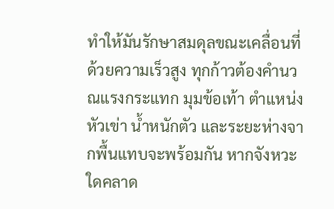ทำให้มันรักษาสมดุลขณะเคลื่อนที่ด้วยความเร็วสูง ทุกก้าวต้องคำนวณแรงกระแทก มุมข้อเท้า ตำแหน่งหัวเข่า น้ำหนักตัว และระยะห่างจากพื้นแทบจะพร้อมกัน หากจังหวะใดคลาด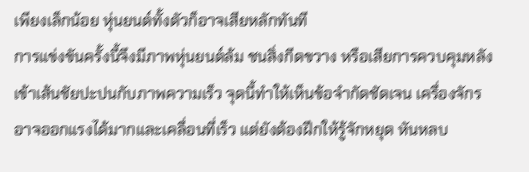เพียงเล็กน้อย หุ่นยนต์ทั้งตัวก็อาจเสียหลักทันที
การแข่งขันครั้งนี้จึงมีภาพหุ่นยนต์ล้ม ชนสิ่งกีดขวาง หรือเสียการควบคุมหลังเข้าเส้นชัยปะปนกับภาพความเร็ว จุดนี้ทำให้เห็นข้อจำกัดชัดเจน เครื่องจักรอาจออกแรงได้มากและเคลื่อนที่เร็ว แต่ยังต้องฝึกให้รู้จักหยุด หันหลบ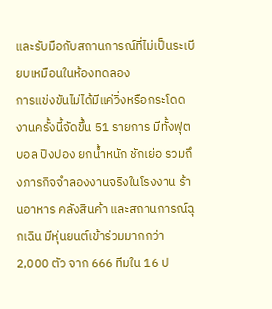และรับมือกับสถานการณ์ที่ไม่เป็นระเบียบเหมือนในห้องทดลอง
การแข่งขันไม่ได้มีแค่วิ่งหรือกระโดด งานครั้งนี้จัดขึ้น 51 รายการ มีทั้งฟุตบอล ปิงปอง ยกน้ำหนัก ชักเย่อ รวมถึงภารกิจจำลองงานจริงในโรงงาน ร้านอาหาร คลังสินค้า และสถานการณ์ฉุกเฉิน มีหุ่นยนต์เข้าร่วมมากกว่า 2,000 ตัว จาก 666 ทีมใน 16 ป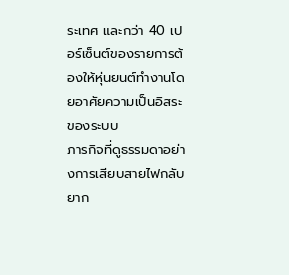ระเทศ และกว่า 40 เปอร์เซ็นต์ของรายการต้องให้หุ่นยนต์ทำงานโดยอาศัยความเป็นอิสระของระบบ
ภารกิจที่ดูธรรมดาอย่างการเสียบสายไฟกลับยาก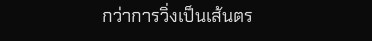กว่าการวิ่งเป็นเส้นตร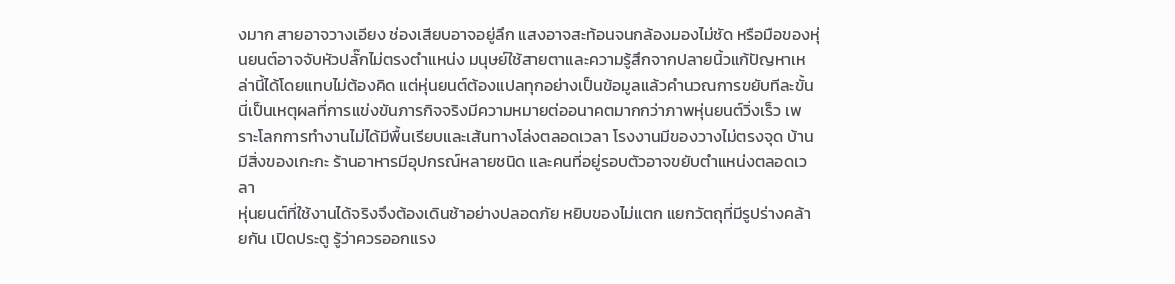งมาก สายอาจวางเอียง ช่องเสียบอาจอยู่ลึก แสงอาจสะท้อนจนกล้องมองไม่ชัด หรือมือของหุ่นยนต์อาจจับหัวปลั๊กไม่ตรงตำแหน่ง มนุษย์ใช้สายตาและความรู้สึกจากปลายนิ้วแก้ปัญหาเหล่านี้ได้โดยแทบไม่ต้องคิด แต่หุ่นยนต์ต้องแปลทุกอย่างเป็นข้อมูลแล้วคำนวณการขยับทีละขั้น
นี่เป็นเหตุผลที่การแข่งขันภารกิจจริงมีความหมายต่ออนาคตมากกว่าภาพหุ่นยนต์วิ่งเร็ว เพราะโลกการทำงานไม่ได้มีพื้นเรียบและเส้นทางโล่งตลอดเวลา โรงงานมีของวางไม่ตรงจุด บ้านมีสิ่งของเกะกะ ร้านอาหารมีอุปกรณ์หลายชนิด และคนที่อยู่รอบตัวอาจขยับตำแหน่งตลอดเวลา
หุ่นยนต์ที่ใช้งานได้จริงจึงต้องเดินช้าอย่างปลอดภัย หยิบของไม่แตก แยกวัตถุที่มีรูปร่างคล้ายกัน เปิดประตู รู้ว่าควรออกแรง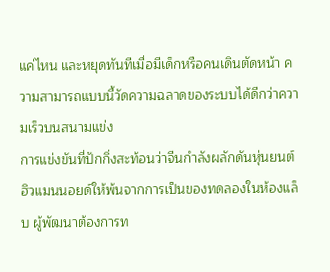แค่ไหน และหยุดทันทีเมื่อมีเด็กหรือคนเดินตัดหน้า ความสามารถแบบนี้วัดความฉลาดของระบบได้ดีกว่าความเร็วบนสนามแข่ง
การแข่งขันที่ปักกิ่งสะท้อนว่าจีนกำลังผลักดันหุ่นยนต์ฮิวแมนนอยด์ให้พ้นจากการเป็นของทดลองในห้องแล็บ ผู้พัฒนาต้องการท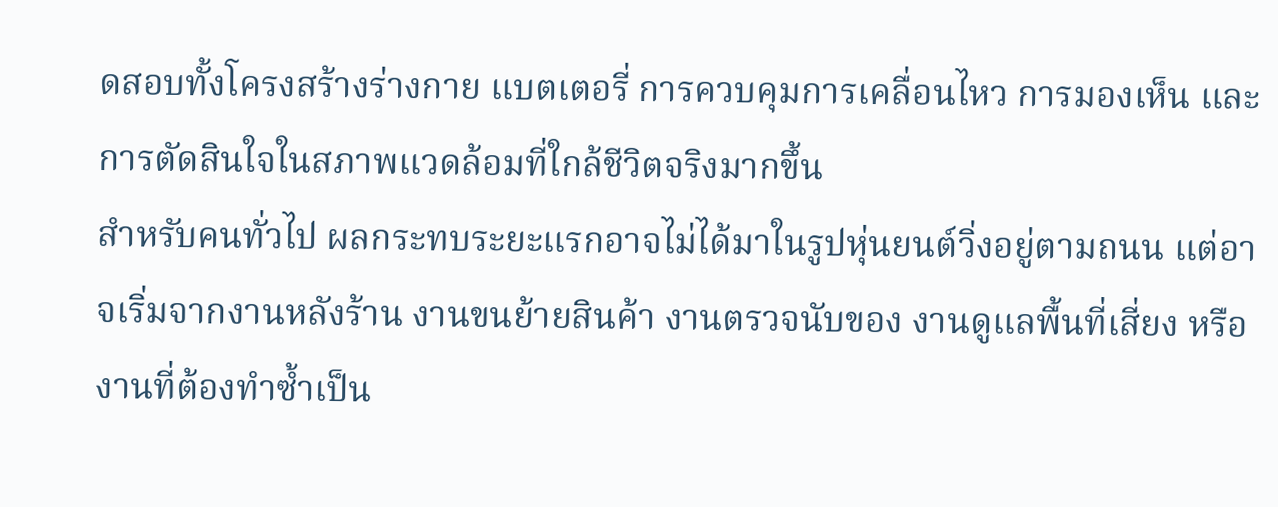ดสอบทั้งโครงสร้างร่างกาย แบตเตอรี่ การควบคุมการเคลื่อนไหว การมองเห็น และการตัดสินใจในสภาพแวดล้อมที่ใกล้ชีวิตจริงมากขึ้น
สำหรับคนทั่วไป ผลกระทบระยะแรกอาจไม่ได้มาในรูปหุ่นยนต์วิ่งอยู่ตามถนน แต่อาจเริ่มจากงานหลังร้าน งานขนย้ายสินค้า งานตรวจนับของ งานดูแลพื้นที่เสี่ยง หรืองานที่ต้องทำซ้ำเป็น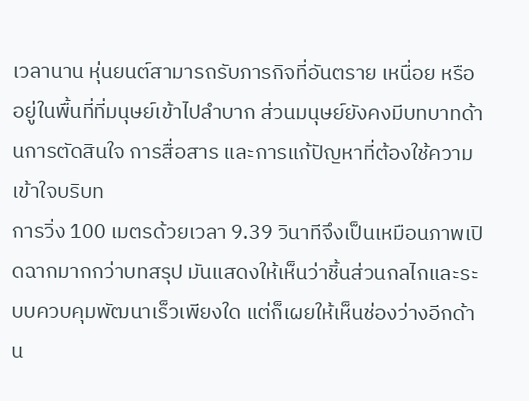เวลานาน หุ่นยนต์สามารถรับภารกิจที่อันตราย เหนื่อย หรืออยู่ในพื้นที่ที่มนุษย์เข้าไปลำบาก ส่วนมนุษย์ยังคงมีบทบาทด้านการตัดสินใจ การสื่อสาร และการแก้ปัญหาที่ต้องใช้ความเข้าใจบริบท
การวิ่ง 100 เมตรด้วยเวลา 9.39 วินาทีจึงเป็นเหมือนภาพเปิดฉากมากกว่าบทสรุป มันแสดงให้เห็นว่าชิ้นส่วนกลไกและระบบควบคุมพัฒนาเร็วเพียงใด แต่ก็เผยให้เห็นช่องว่างอีกด้าน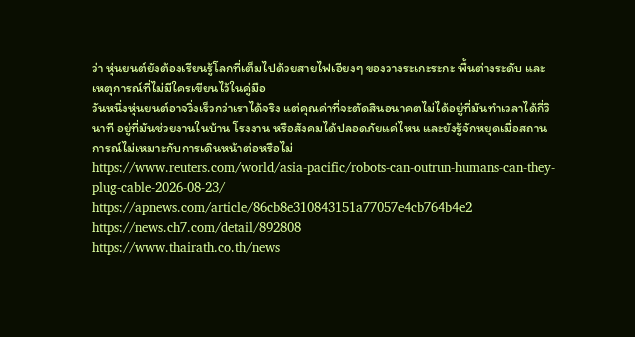ว่า หุ่นยนต์ยังต้องเรียนรู้โลกที่เต็มไปด้วยสายไฟเอียงๆ ของวางระเกะระกะ พื้นต่างระดับ และเหตุการณ์ที่ไม่มีใครเขียนไว้ในคู่มือ
วันหนึ่งหุ่นยนต์อาจวิ่งเร็วกว่าเราได้จริง แต่คุณค่าที่จะตัดสินอนาคตไม่ได้อยู่ที่มันทำเวลาได้กี่วินาที อยู่ที่มันช่วยงานในบ้าน โรงงาน หรือสังคมได้ปลอดภัยแค่ไหน และยังรู้จักหยุดเมื่อสถานการณ์ไม่เหมาะกับการเดินหน้าต่อหรือไม่
https://www.reuters.com/world/asia-pacific/robots-can-outrun-humans-can-they-plug-cable-2026-08-23/
https://apnews.com/article/86cb8e310843151a77057e4cb764b4e2
https://news.ch7.com/detail/892808
https://www.thairath.co.th/news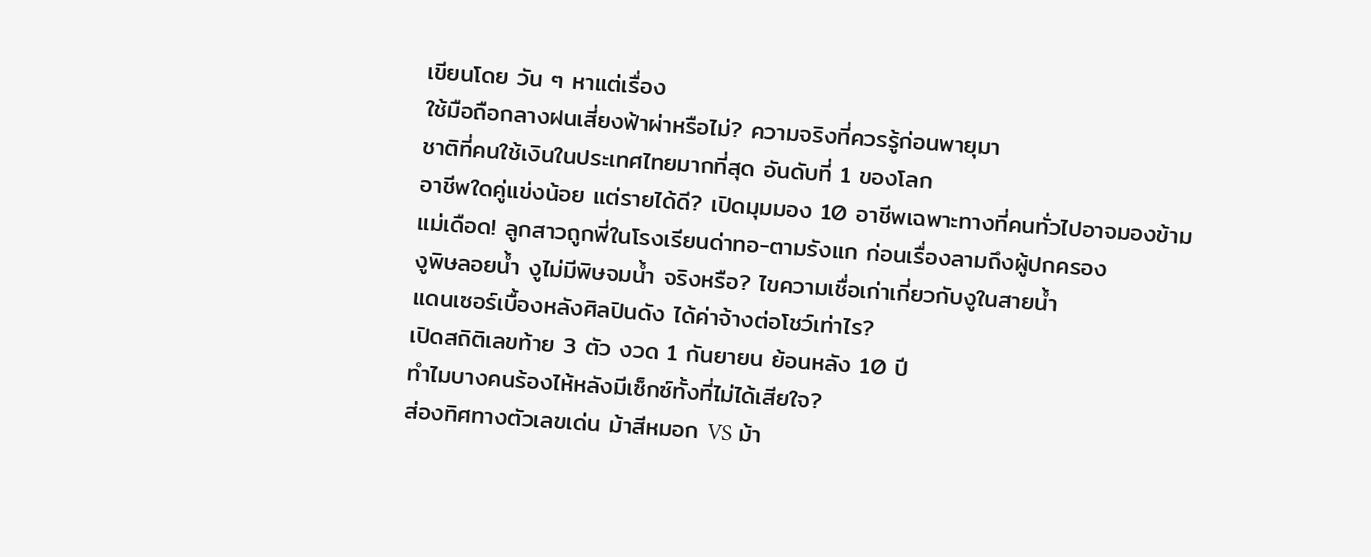เขียนโดย วัน ๆ หาแต่เรื่อง
ใช้มือถือกลางฝนเสี่ยงฟ้าผ่าหรือไม่? ความจริงที่ควรรู้ก่อนพายุมา
ชาติที่คนใช้เงินในประเทศไทยมากที่สุด อันดับที่ 1 ของโลก
อาชีพใดคู่แข่งน้อย แต่รายได้ดี? เปิดมุมมอง 10 อาชีพเฉพาะทางที่คนทั่วไปอาจมองข้าม
แม่เดือด! ลูกสาวถูกพี่ในโรงเรียนด่าทอ-ตามรังแก ก่อนเรื่องลามถึงผู้ปกครอง
งูพิษลอยน้ำ งูไม่มีพิษจมน้ำ จริงหรือ? ไขความเชื่อเก่าเกี่ยวกับงูในสายน้ำ
แดนเซอร์เบื้องหลังศิลปินดัง ได้ค่าจ้างต่อโชว์เท่าไร?
เปิดสถิติเลขท้าย 3 ตัว งวด 1 กันยายน ย้อนหลัง 10 ปี
ทำไมบางคนร้องไห้หลังมีเซ็กซ์ทั้งที่ไม่ได้เสียใจ?
ส่องทิศทางตัวเลขเด่น ม้าสีหมอก VS ม้า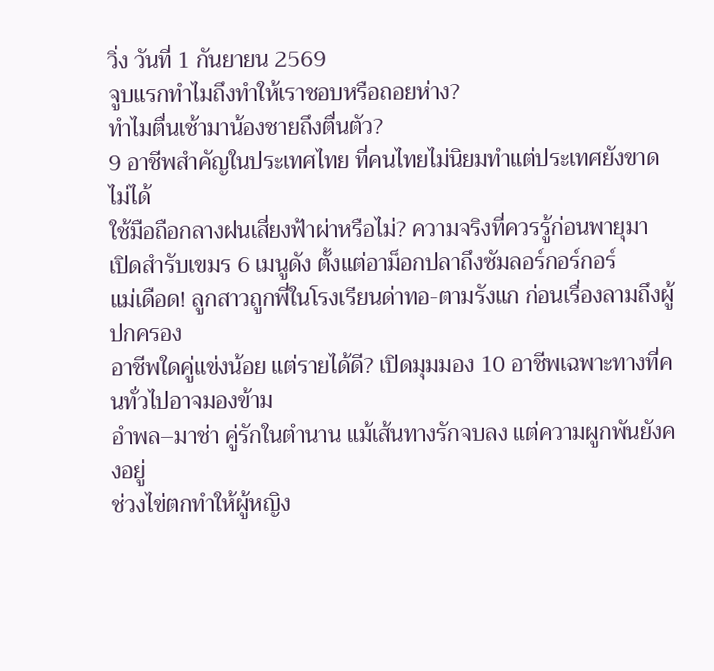วิ่ง วันที่ 1 กันยายน 2569
จูบแรกทำไมถึงทำให้เราชอบหรือถอยห่าง?
ทำไมตื่นเช้ามาน้องชายถึงตื่นตัว?
9 อาชีพสำคัญในประเทศไทย ที่คนไทยไม่นิยมทำแต่ประเทศยังขาดไม่ได้
ใช้มือถือกลางฝนเสี่ยงฟ้าผ่าหรือไม่? ความจริงที่ควรรู้ก่อนพายุมา
เปิดสำรับเขมร 6 เมนูดัง ตั้งแต่อาม็อกปลาถึงซัมลอร์กอร์กอร์
แม่เดือด! ลูกสาวถูกพี่ในโรงเรียนด่าทอ-ตามรังแก ก่อนเรื่องลามถึงผู้ปกครอง
อาชีพใดคู่แข่งน้อย แต่รายได้ดี? เปิดมุมมอง 10 อาชีพเฉพาะทางที่คนทั่วไปอาจมองข้าม
อำพล–มาช่า คู่รักในตำนาน แม้เส้นทางรักจบลง แต่ความผูกพันยังคงอยู่
ช่วงไข่ตกทำให้ผู้หญิง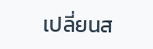เปลี่ยนส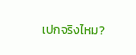เปกจริงไหม?